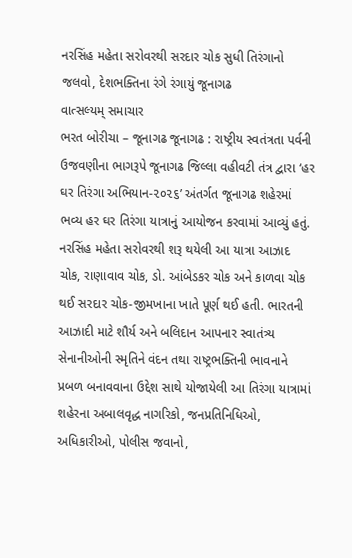નરસિંહ મહેતા સરોવરથી સરદાર ચોક સુધી તિરંગાનો જલવો, દેશભક્તિના રંગે રંગાયું જૂનાગઢ
વાત્સલ્યમ્ સમાચાર
ભરત બોરીચા – જૂનાગઢ જૂનાગઢ : રાષ્ટ્રીય સ્વતંત્રતા પર્વની ઉજવણીના ભાગરૂપે જૂનાગઢ જિલ્લા વહીવટી તંત્ર દ્વારા ‘હર ઘર તિરંગા અભિયાન-૨૦૨૬’ અંતર્ગત જૂનાગઢ શહેરમાં ભવ્ય હર ઘર તિરંગા યાત્રાનું આયોજન કરવામાં આવ્યું હતું. નરસિંહ મહેતા સરોવરથી શરૂ થયેલી આ યાત્રા આઝાદ ચોક, રાણાવાવ ચોક, ડો. આંબેડકર ચોક અને કાળવા ચોક થઈ સરદાર ચોક-જીમખાના ખાતે પૂર્ણ થઈ હતી. ભારતની આઝાદી માટે શૌર્ય અને બલિદાન આપનાર સ્વાતંત્ર્ય સેનાનીઓની સ્મૃતિને વંદન તથા રાષ્ટ્રભક્તિની ભાવનાને પ્રબળ બનાવવાના ઉદ્દેશ સાથે યોજાયેલી આ તિરંગા યાત્રામાં શહેરના અબાલવૃદ્ધ નાગરિકો, જનપ્રતિનિધિઓ, અધિકારીઓ, પોલીસ જવાનો,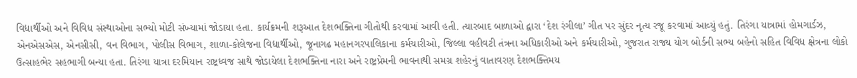વિદ્યાર્થીઓ અને વિવિધ સંસ્થાઓના સભ્યો મોટી સંખ્યામાં જોડાયા હતા. કાર્યક્રમની શરૂઆત દેશભક્તિના ગીતોથી કરવામાં આવી હતી. ત્યારબાદ બાળાઓ દ્વારા ‘દેશ રંગીલા’ ગીત પર સુંદર નૃત્ય રજૂ કરવામાં આવ્યું હતું. તિરંગા યાત્રામાં હોમગાર્ડઝ, એનએસએસ, એનસીસી, વન વિભાગ, પોલીસ વિભાગ, શાળા-કોલેજના વિદ્યાર્થીઓ, જૂનાગઢ મહાનગરપાલિકાના કર્મચારીઓ, જિલ્લા વહીવટી તંત્રના અધિકારીઓ અને કર્મચારીઓ, ગુજરાત રાજ્ય યોગ બોર્ડની સભ્ય બહેનો સહિત વિવિધ ક્ષેત્રના લોકો ઉત્સાહભેર સહભાગી બન્યા હતા. તિરંગા યાત્રા દરમિયાન રાષ્ટ્રધ્વજ સાથે જોડાયેલા દેશભક્તિના નારા અને રાષ્ટ્રપ્રેમની ભાવનાથી સમગ્ર શહેરનું વાતાવરણ દેશભક્તિમય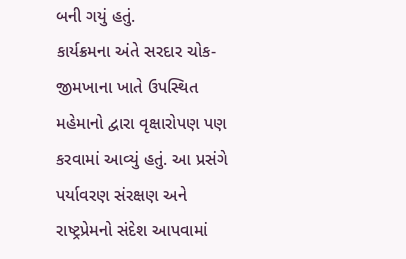બની ગયું હતું.
કાર્યક્રમના અંતે સરદાર ચોક-જીમખાના ખાતે ઉપસ્થિત મહેમાનો દ્વારા વૃક્ષારોપણ પણ કરવામાં આવ્યું હતું. આ પ્રસંગે પર્યાવરણ સંરક્ષણ અને રાષ્ટ્રપ્રેમનો સંદેશ આપવામાં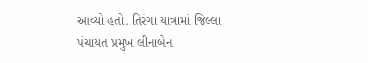આવ્યો હતો. તિરંગા યાત્રામાં જિલ્લા પંચાયત પ્રમુખ લીનાબેન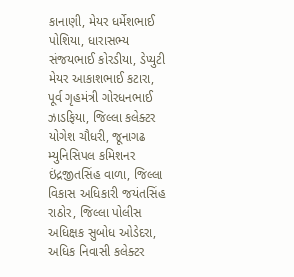કાનાણી, મેયર ધર્મેશભાઈ પોશિયા, ધારાસભ્ય સંજયભાઈ કોરડીયા, ડેપ્યુટી મેયર આકાશભાઈ કટારા, પૂર્વ ગૃહમંત્રી ગોરધનભાઈ ઝાડફિયા, જિલ્લા કલેક્ટર યોગેશ ચૌધરી, જૂનાગઢ મ્યુનિસિપલ કમિશનર ઇંદ્રજીતસિંહ વાળા, જિલ્લા વિકાસ અધિકારી જયંતસિંહ રાઠોર, જિલ્લા પોલીસ અધિક્ષક સુબોધ ઓડેદરા, અધિક નિવાસી કલેક્ટર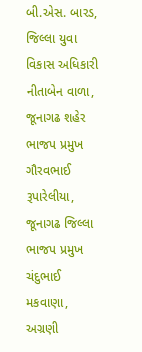બી.એસ. બારડ, જિલ્લા યુવા વિકાસ અધિકારી નીતાબેન વાળા, જૂનાગઢ શહેર ભાજપ પ્રમુખ ગૌરવભાઈ રૂપારેલીયા, જૂનાગઢ જિલ્લા ભાજપ પ્રમુખ ચંદુભાઈ મકવાણા, અગ્રણી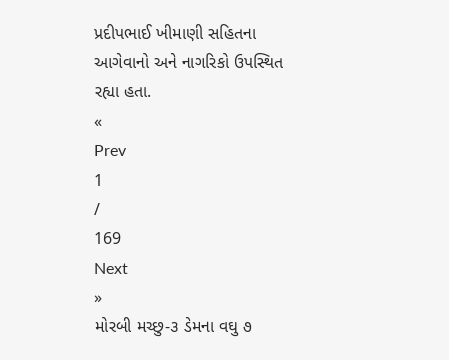પ્રદીપભાઈ ખીમાણી સહિતના આગેવાનો અને નાગરિકો ઉપસ્થિત રહ્યા હતા.
«
Prev
1
/
169
Next
»
મોરબી મચ્છુ-૩ ડેમના વઘુ ૭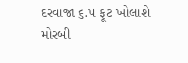દરવાજા ૬.૫ ફૂટ ખોલાશે
મોરબી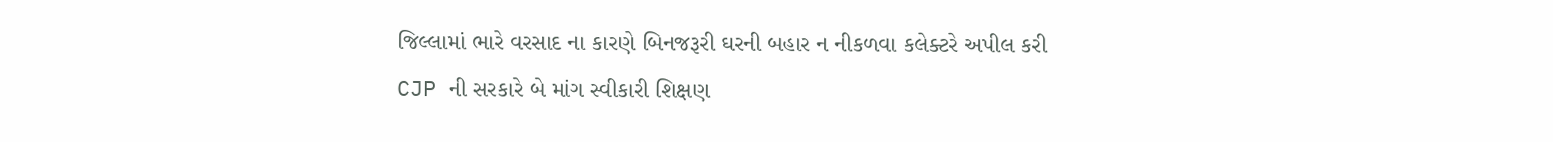જિલ્લામાં ભારે વરસાદ ના કારણે બિનજરૂરી ઘરની બહાર ન નીકળવા કલેક્ટરે અપીલ કરી
CJP ની સરકારે બે માંગ સ્વીકારી શિક્ષણ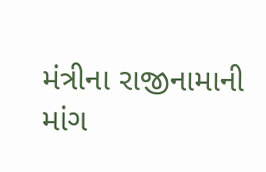મંત્રીના રાજીનામાની માંગ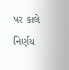પર કાલે નિર્ણય